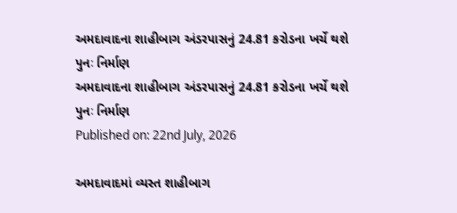અમદાવાદના શાહીબાગ અંડરપાસનું 24.81 કરોડના ખર્ચે થશે પુનઃ નિર્માણ
અમદાવાદના શાહીબાગ અંડરપાસનું 24.81 કરોડના ખર્ચે થશે પુનઃ નિર્માણ
Published on: 22nd July, 2026

અમદાવાદમાં વ્યસ્ત શાહીબાગ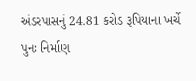અંડરપાસનું 24.81 કરોડ રૂપિયાના ખર્ચે પુનઃ નિર્માણ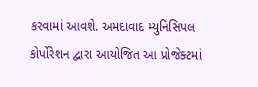કરવામાં આવશે. અમદાવાદ મ્યુનિસિપલ કોર્પોરેશન દ્વારા આયોજિત આ પ્રોજેક્ટમાં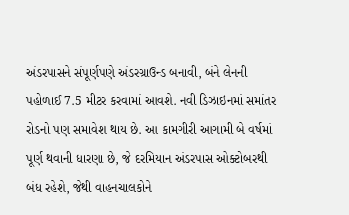અંડરપાસને સંપૂર્ણપણે અંડરગ્રાઉન્ડ બનાવી, બંને લેનની પહોળાઈ 7.5 મીટર કરવામાં આવશે. નવી ડિઝાઇનમાં સમાંતર રોડનો પણ સમાવેશ થાય છે. આ કામગીરી આગામી બે વર્ષમાં પૂર્ણ થવાની ધારણા છે, જે દરમિયાન અંડરપાસ ઓક્ટોબરથી બંધ રહેશે, જેથી વાહનચાલકોને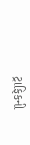ટ્રાફિકની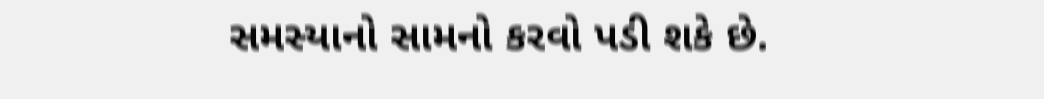સમસ્યાનો સામનો કરવો પડી શકે છે.